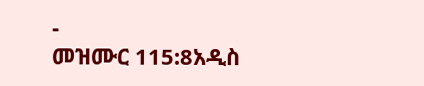-
መዝሙር 115:8አዲስ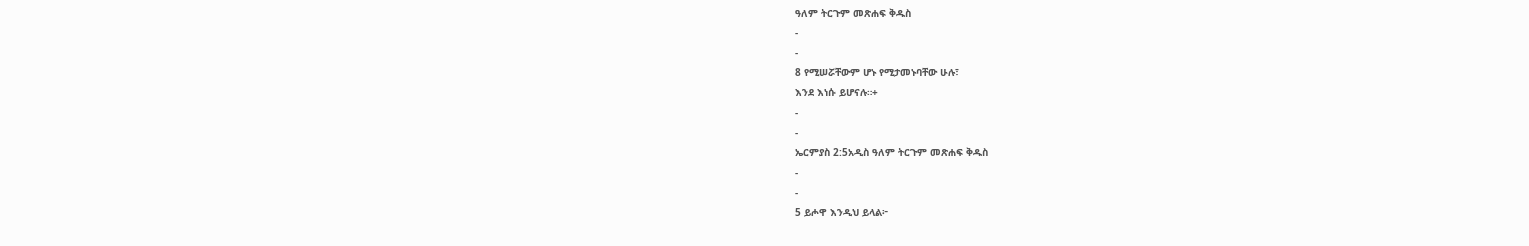ዓለም ትርጉም መጽሐፍ ቅዱስ
-
-
8 የሚሠሯቸውም ሆኑ የሚታመኑባቸው ሁሉ፣
እንደ እነሱ ይሆናሉ።+
-
-
ኤርምያስ 2:5አዲስ ዓለም ትርጉም መጽሐፍ ቅዱስ
-
-
5 ይሖዋ እንዲህ ይላል፦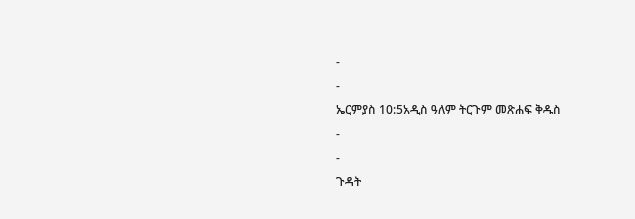-
-
ኤርምያስ 10:5አዲስ ዓለም ትርጉም መጽሐፍ ቅዱስ
-
-
ጉዳት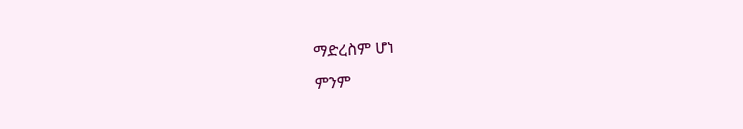ማድረስም ሆነ
ምንም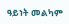ዓይነት መልካም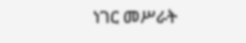ነገር መሥራት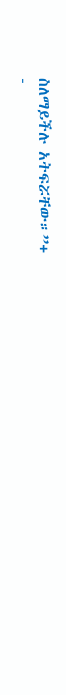ስለማይችሉ አትፍሯቸው።”+
-